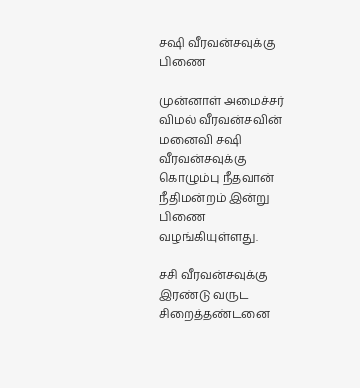சஷி வீரவன்சவுக்கு பிணை

முன்னாள் அமைச்சர் விமல் வீரவன்சவின் மனைவி சஷி வீரவன்சவுக்கு கொழும்பு நீதவான் நீதிமன்றம் இன்று பிணை வழங்கியுள்ளது.

சசி வீரவன்சவுக்கு இரண்டு வருட சிறைத்தண்டனை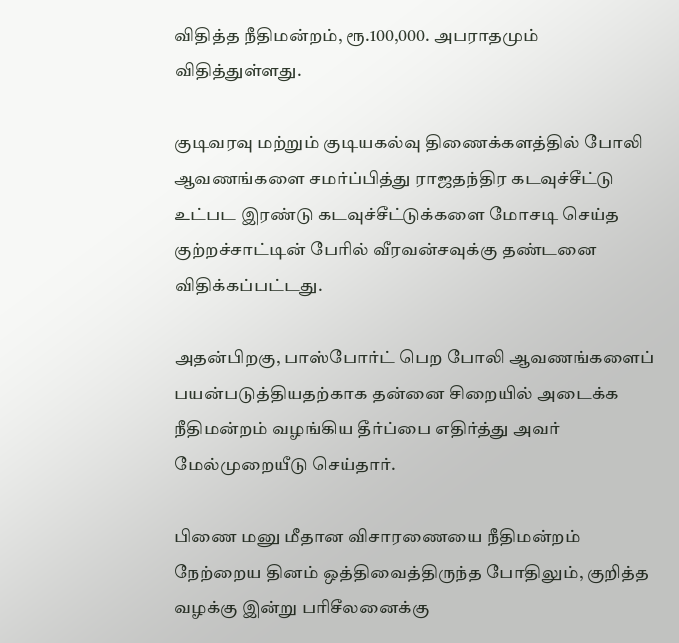விதித்த நீதிமன்றம், ரூ.100,000. அபராதமும் விதித்துள்ளது.

குடிவரவு மற்றும் குடியகல்வு திணைக்களத்தில் போலி ஆவணங்களை சமர்ப்பித்து ராஜதந்திர கடவுச்சீட்டு உட்பட இரண்டு கடவுச்சீட்டுக்களை மோசடி செய்த குற்றச்சாட்டின் பேரில் வீரவன்சவுக்கு தண்டனை விதிக்கப்பட்டது.

அதன்பிறகு, பாஸ்போர்ட் பெற போலி ஆவணங்களைப் பயன்படுத்தியதற்காக தன்னை சிறையில் அடைக்க நீதிமன்றம் வழங்கிய தீர்ப்பை எதிர்த்து அவர் மேல்முறையீடு செய்தார்.

பிணை மனு மீதான விசாரணையை நீதிமன்றம் நேற்றைய தினம் ஒத்திவைத்திருந்த போதிலும், குறித்த வழக்கு இன்று பரிசீலனைக்கு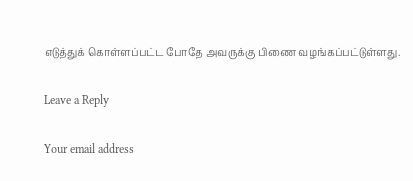எடுத்துக் கொள்ளப்பட்ட போதே அவருக்கு பிணை வழங்கப்பட்டுள்ளது.

Leave a Reply

Your email address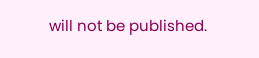will not be published.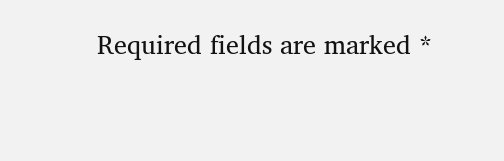Required fields are marked *